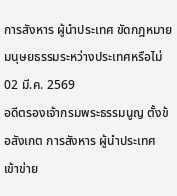การสังหาร ผู้นำประเทศ ขัดกฎหมายมนุษยธรรมระหว่างประเทศหรือไม่
02 มี.ค. 2569
อดีตรองเจ้ากรมพระธรรมนูญ ตั้งข้อสังเกต การสังหาร ผู้นำประเทศ เข้าข่าย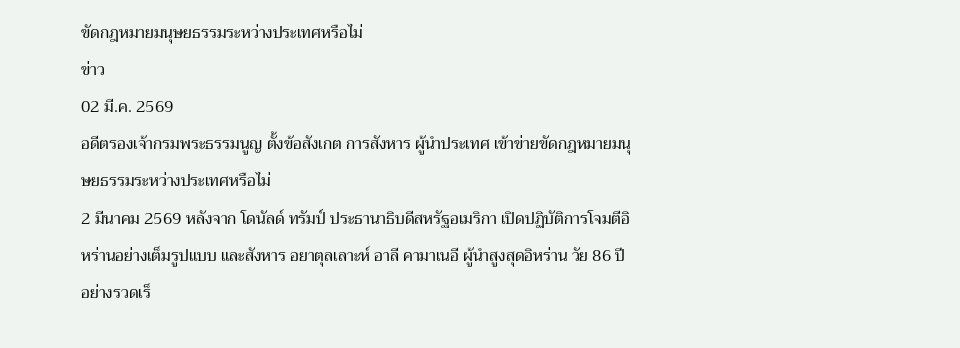ขัดกฎหมายมนุษยธรรมระหว่างประเทศหรือไม่
ข่าว
02 มี.ค. 2569
อดีตรองเจ้ากรมพระธรรมนูญ ตั้งข้อสังเกต การสังหาร ผู้นำประเทศ เข้าข่ายขัดกฎหมายมนุษยธรรมระหว่างประเทศหรือไม่
2 มีนาคม 2569 หลังจาก โดนัลด์ ทรัมป์ ประธานาธิบดีสหรัฐอเมริกา เปิดปฏิบัติการโจมตีอิหร่านอย่างเต็มรูปแบบ และสังหาร อยาตุลเลาะห์ อาลี คามาเนอี ผู้นำสูงสุดอิหร่าน วัย 86 ปี อย่างรวดเร็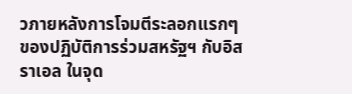วภายหลังการโจมตีระลอกแรกๆ ของปฏิบัติการร่วมสหรัฐฯ กับอิสราเอล ในจุด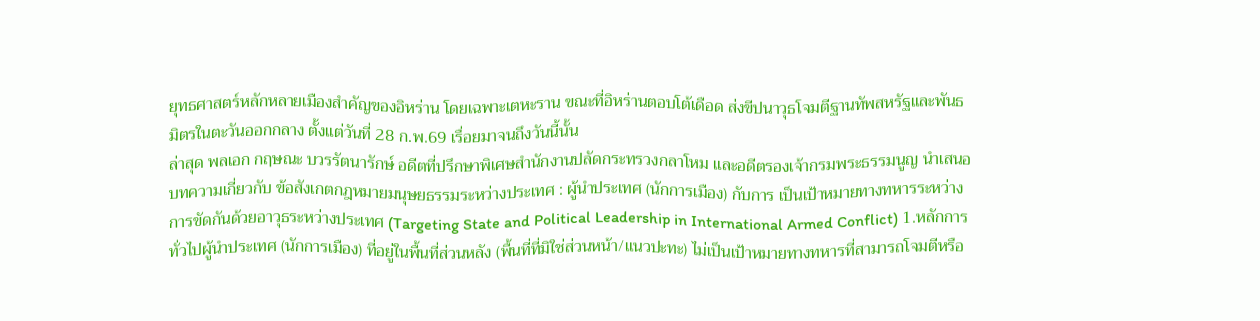ยุทธศาสตร์หลักหลายเมืองสำคัญของอิหร่าน โดยเฉพาะเตหะราน ขณะที่อิหร่านตอบโต้เดือด ส่งขีปนาวุธโจมตีฐานทัพสหรัฐและพันธมิตรในตะวันออกกลาง ตั้งแต่วันที่ 28 ก.พ.69 เรื่อยมาจนถึงวันนี้นั้น
ล่าสุด พลเอก กฤษณะ บวรรัตนารักษ์ อดีตที่ปรึกษาพิเศษสำนักงานปลัดกระทรวงกลาโหม และอดีตรองเจ้ากรมพระธรรมนูญ นำเสนอบทความเกี่ยวกับ ข้อสังเกตกฎหมายมนุษยธรรมระหว่างประเทศ : ผู้นำประเทศ (นักการเมือง) กับการ เป็นเป้าหมายทางทหารระหว่างการขัดกันด้วยอาวุธระหว่างประเทศ (Targeting State and Political Leadership in International Armed Conflict) 1.หลักการทั่วไปผู้นำประเทศ (นักการเมือง) ที่อยู่ในพื้นที่ส่วนหลัง (พื้นที่ที่มิใช่ส่วนหน้า/แนวปะทะ) ไม่เป็นเป้าหมายทางทหารที่สามารถโจมตีหรือ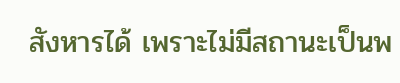สังหารได้ เพราะไม่มีสถานะเป็นพ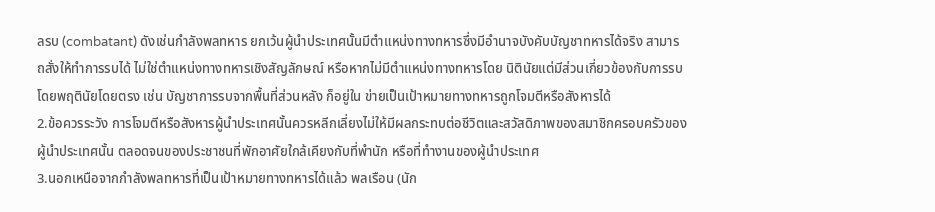ลรบ (combatant) ดังเช่นกำลังพลทหาร ยกเว้นผู้นำประเทศนั้นมีตำแหน่งทางทหารซึ่งมีอำนาจบังคับบัญชาทหารได้จริง สามารถสั่งให้ทำการรบได้ ไม่ใช่ตำแหน่งทางทหารเชิงสัญลักษณ์ หรือหากไม่มีตำแหน่งทางทหารโดย นิตินัยแต่มีส่วนเกี่ยวข้องกับการรบโดยพฤตินัยโดยตรง เช่น บัญชาการรบจากพื้นที่ส่วนหลัง ก็อยู่ใน ข่ายเป็นเป้าหมายทางทหารถูกโจมตีหรือสังหารได้
2.ข้อควรระวัง การโจมตีหรือสังหารผู้นำประเทศนั้นควรหลีกเลี่ยงไม่ให้มีผลกระทบต่อชีวิตและสวัสดิภาพของสมาชิกครอบครัวของผู้นำประเทศนั้น ตลอดจนของประชาชนที่พักอาศัยใกล้เคียงกับที่พำนัก หรือที่ทำงานของผู้นำประเทศ
3.นอกเหนือจากกำลังพลทหารที่เป็นเป้าหมายทางทหารได้แล้ว พลเรือน (นัก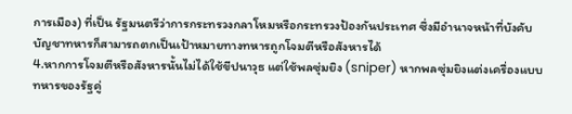การเมือง) ที่เป็น รัฐมนตรีว่าการกระทรวงกลาโหมหรือกระทรวงป้องกันประเทศ ซึ่งมีอำนาจหน้าที่บังคับบัญชาทหารก็สามารถตกเป็นเป้าหมายทางทหารถูกโจมตีหรือสังหารได้
4.หากการโจมตีหรือสังหารนั้นไม่ได้ใช้ขีปนาวุธ แต่ใช้พลซุ่มยิง (sniper) หากพลซุ่มยิงแต่งเครื่องแบบ ทหารของรัฐคู่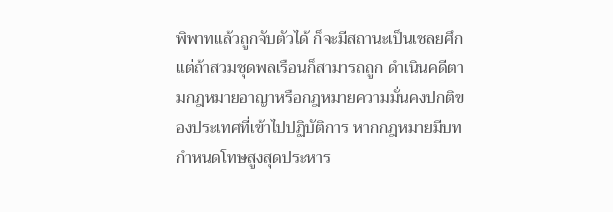พิพาทแล้วถูกจับตัวได้ ก็จะมีสถานะเป็นเชลยศึก แต่ถ้าสวมชุดพลเรือนก็สามารถถูก ดำเนินคดีตามกฎหมายอาญาหรือกฎหมายความมั่นคงปกติของประเทศที่เข้าไปปฏิบัติการ หากกฎหมายมีบทกำหนดโทษสูงสุดประหาร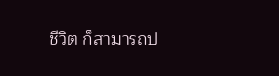ชีวิต ก็สามารถป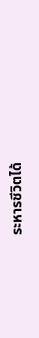ระหารชีวิตได้